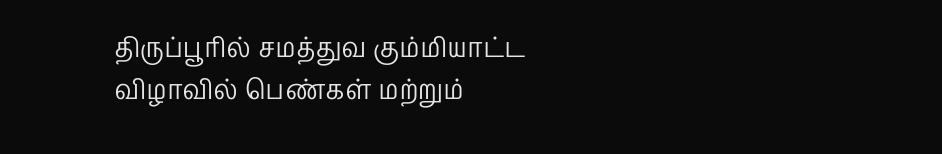திருப்பூரில் சமத்துவ கும்மியாட்ட விழாவில் பெண்கள் மற்றும்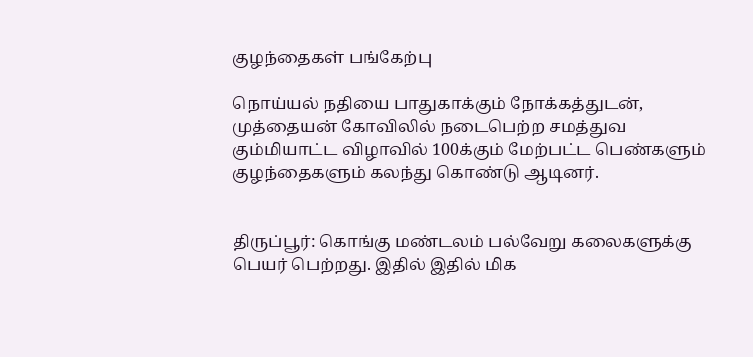குழந்தைகள் பங்கேற்பு

நொய்யல் நதியை பாதுகாக்கும் நோக்கத்துடன், முத்தையன் கோவிலில் நடைபெற்ற சமத்துவ கும்மியாட்ட விழாவில் 100க்கும் மேற்பட்ட பெண்களும் குழந்தைகளும் கலந்து கொண்டு ஆடினர்.


திருப்பூர்: கொங்கு மண்டலம் பல்வேறு கலைகளுக்கு பெயர் பெற்றது. இதில் இதில் மிக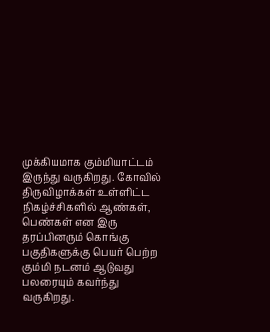முக்கியமாக கும்மியாட்டம் இருந்து வருகிறது. கோவில் திருவிழாக்கள் உள்ளிட்ட நிகழ்ச்சிகளில் ஆண்கள், பெண்கள் என இரு தரப்பினரும் கொங்கு பகுதிகளுக்கு பெயர் பெற்ற கும்மி நடனம் ஆடுவது பலரையும் கவர்ந்து வருகிறது.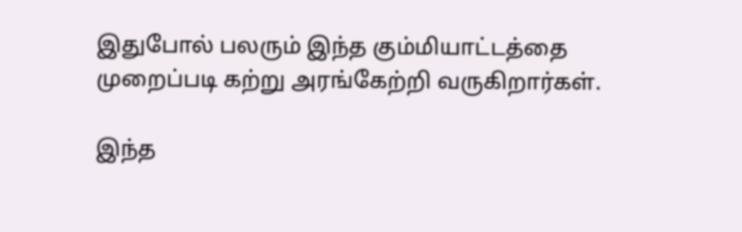இதுபோல் பலரும் இந்த கும்மியாட்டத்தை முறைப்படி கற்று அரங்கேற்றி வருகிறார்கள்.

இந்த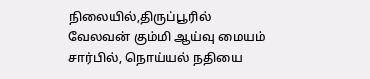நிலையில்,திருப்பூரில் வேலவன் கும்மி ஆய்வு மையம் சார்பில், நொய்யல் நதியை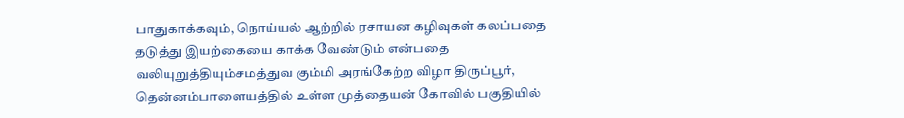பாதுகாக்கவும், நொய்யல் ஆற்றில் ரசாயன கழிவுகள் கலப்பதை தடுத்து இயற்கையை காக்க வேண்டும் என்பதை வலியுறுத்தியும்சமத்துவ கும்மி அரங்கேற்ற விழா திருப்பூர், தென்னம்பாளையத்தில் உள்ள முத்தையன் கோவில் பகுதியில்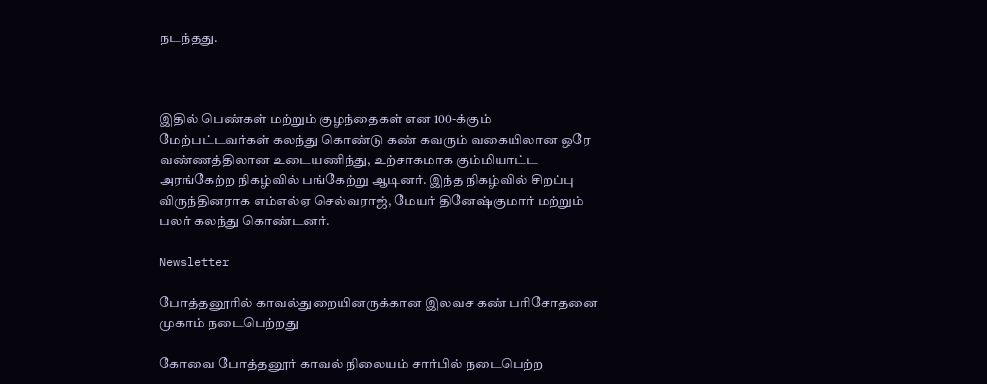நடந்தது.



இதில் பெண்கள் மற்றும் குழந்தைகள் என 100-க்கும் மேற்பட்டவர்கள் கலந்து கொண்டு கண் கவரும் வகையிலான ஒரே வண்ணத்திலான உடையணிந்து, உற்சாகமாக கும்மியாட்ட அரங்கேற்ற நிகழ்வில் பங்கேற்று ஆடினர். இந்த நிகழ்வில் சிறப்பு விருந்தினராக எம்எல்ஏ செல்வராஜ், மேயர் தினேஷ்குமார் மற்றும் பலர் கலந்து கொண்டனர்.

Newsletter

போத்தனூரில் காவல்துறையினருக்கான இலவச கண் பரிசோதனை முகாம் நடைபெற்றது

கோவை போத்தனூர் காவல் நிலையம் சார்பில் நடைபெற்ற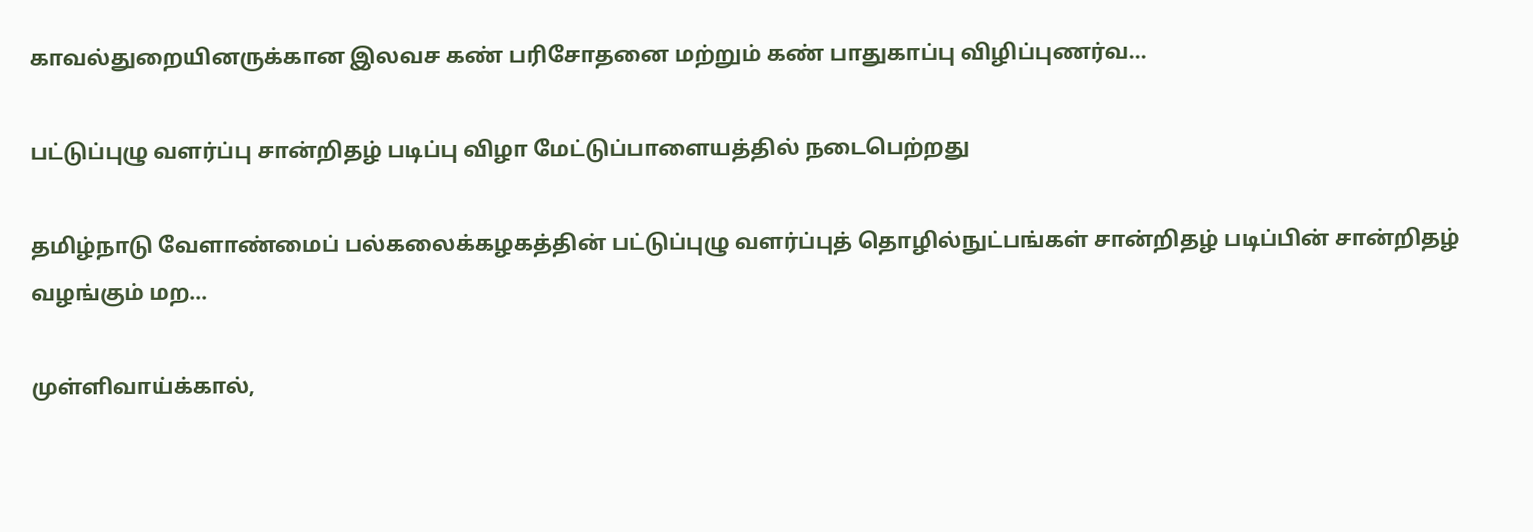காவல்துறையினருக்கான இலவச கண் பரிசோதனை மற்றும் கண் பாதுகாப்பு விழிப்புணர்வ...

பட்டுப்புழு வளர்ப்பு சான்றிதழ் படிப்பு விழா மேட்டுப்பாளையத்தில் நடைபெற்றது

தமிழ்நாடு வேளாண்மைப் பல்கலைக்கழகத்தின் பட்டுப்புழு வளர்ப்புத் தொழில்நுட்பங்கள் சான்றிதழ் படிப்பின் சான்றிதழ் வழங்கும் மற...

முள்ளிவாய்க்கால்,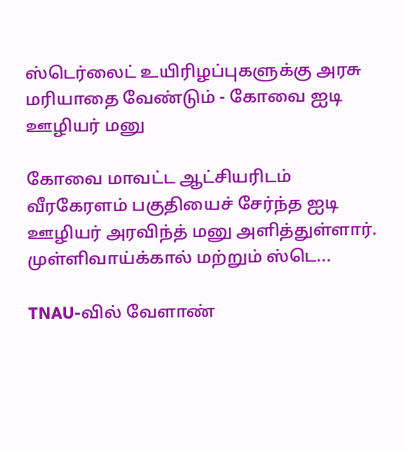ஸ்டெர்லைட் உயிரிழப்புகளுக்கு அரசு மரியாதை வேண்டும் - கோவை ஐடி ஊழியர் மனு

கோவை மாவட்ட ஆட்சியரிடம் வீரகேரளம் பகுதியைச் சேர்ந்த ஐடி ஊழியர் அரவிந்த் மனு அளித்துள்ளார். முள்ளிவாய்க்கால் மற்றும் ஸ்டெ...

TNAU-வில் வேளாண்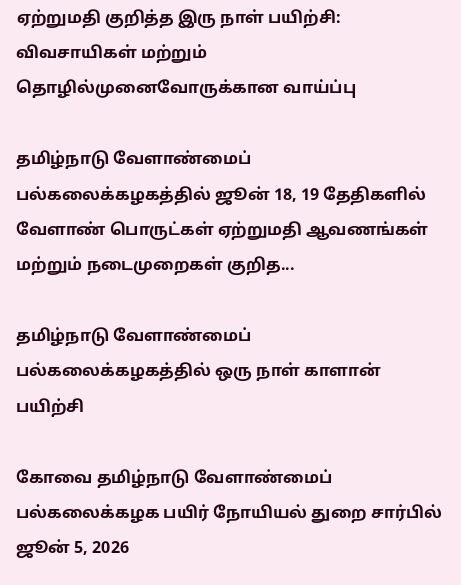ஏற்றுமதி குறித்த இரு நாள் பயிற்சி: விவசாயிகள் மற்றும் தொழில்முனைவோருக்கான வாய்ப்பு

தமிழ்நாடு வேளாண்மைப் பல்கலைக்கழகத்தில் ஜூன் 18, 19 தேதிகளில் வேளாண் பொருட்கள் ஏற்றுமதி ஆவணங்கள் மற்றும் நடைமுறைகள் குறித...

தமிழ்நாடு வேளாண்மைப் பல்கலைக்கழகத்தில் ஒரு நாள் காளான் பயிற்சி

கோவை தமிழ்நாடு வேளாண்மைப் பல்கலைக்கழக பயிர் நோயியல் துறை சார்பில் ஜூன் 5, 2026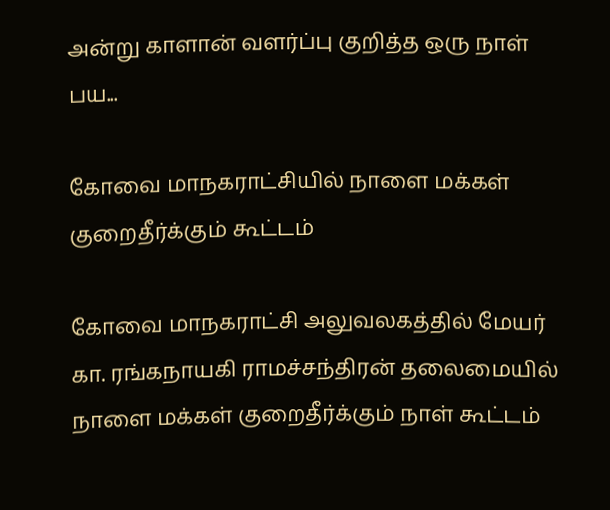அன்று காளான் வளர்ப்பு குறித்த ஒரு நாள் பய...

கோவை மாநகராட்சியில் நாளை மக்கள் குறைதீர்க்கும் கூட்டம்

கோவை மாநகராட்சி அலுவலகத்தில் மேயர் கா. ரங்கநாயகி ராமச்சந்திரன் தலைமையில் நாளை மக்கள் குறைதீர்க்கும் நாள் கூட்டம்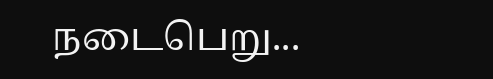நடைபெறு...